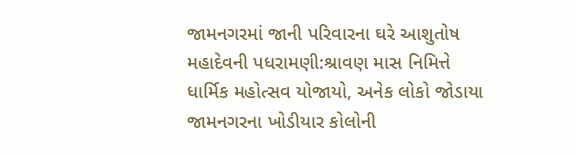જામનગરમાં જાની પરિવારના ઘરે આશુતોષ મહાદેવની પધરામણી:શ્રાવણ માસ નિમિત્તે ધાર્મિક મહોત્સવ યોજાયો, અનેક લોકો જોડાયા
જામનગરના ખોડીયાર કોલોની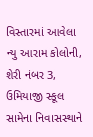વિસ્તારમાં આવેલા ન્યુ આરામ કોલોની, શેરી નંબર 3, ઉમિયાજી સ્કૂલ સામેના નિવાસસ્થાને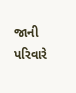જાની પરિવારે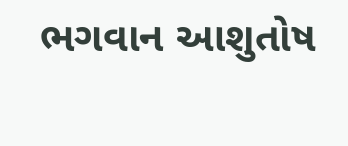ભગવાન આશુતોષ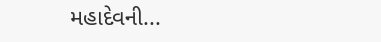મહાદેવની...